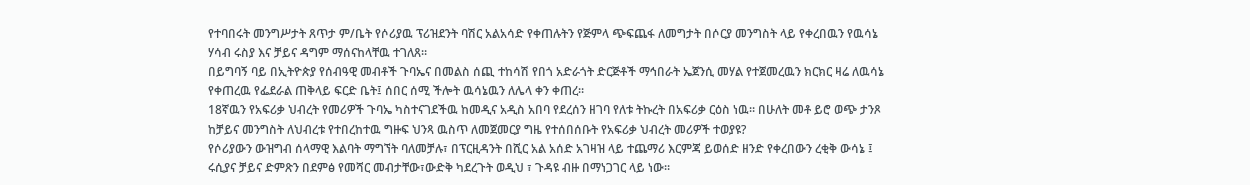የተባበሩት መንግሥታት ጸጥታ ም/ቤት የሶሪያዉ ፕሪዝደንት ባሽር አልአሳድ የቀጠሉትን የጅምላ ጭፍጨፋ ለመግታት በሶርያ መንግስት ላይ የቀረበዉን የዉሳኔ ሃሳብ ሩስያ እና ቻይና ዳግም ማሰናከላቸዉ ተገለጸ።
በይግባኝ ባይ በኢትዮጵያ የሰብዓዊ መብቶች ጉባኤና በመልስ ሰጪ ተከሳሽ የበጎ አድራጎት ድርጅቶች ማኅበራት ኤጀንሲ መሃል የተጀመረዉን ክርክር ዛሬ ለዉሳኔ የቀጠረዉ የፌደራል ጠቅላይ ፍርድ ቤት፤ ሰበር ሰሚ ችሎት ዉሳኔዉን ለሌላ ቀን ቀጠረ።
18ኛዉን የአፍሪቃ ህብረት የመሪዎች ጉባኤ ካስተናገደችዉ ከመዲና አዲስ አበባ የደረሰን ዘገባ የለቱ ትኩረት በአፍሪቃ ርዕስ ነዉ። በሁለት መቶ ይሮ ወጭ ታንጾ ከቻይና መንግስት ለህብረቱ የተበረከተዉ ግዙፍ ህንጻ ዉስጥ ለመጀመርያ ግዜ የተሰበሰቡት የአፍሪቃ ህብረት መሪዎች ተወያዩ?
የሶሪያውን ውዝግብ ሰላማዊ እልባት ማግኘት ባለመቻሉ፣ በፕርዚዳንት በሺር አል አሰድ አገዛዝ ላይ ተጨማሪ እርምጃ ይወሰድ ዘንድ የቀረበውን ረቂቅ ውሳኔ ፤ ሩሲያና ቻይና ድምጽን በደምፅ የመሻር መብታቸው፣ውድቅ ካደረጉት ወዲህ ፣ ጉዳዩ ብዙ በማነጋገር ላይ ነው።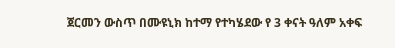ጀርመን ውስጥ በሙዩኒክ ከተማ የተካሄደው የ 3 ቀናት ዓለም አቀፍ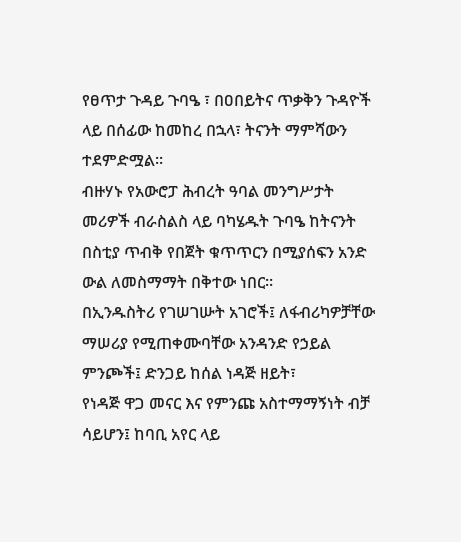የፀጥታ ጉዳይ ጉባዔ ፣ በዐበይትና ጥቃቅን ጉዳዮች ላይ በሰፊው ከመከረ በኋላ፣ ትናንት ማምሻውን ተደምድሟል።
ብዙሃኑ የአውሮፓ ሕብረት ዓባል መንግሥታት መሪዎች ብራስልስ ላይ ባካሄዱት ጉባዔ ከትናንት በስቲያ ጥብቅ የበጀት ቁጥጥርን በሚያሰፍን አንድ ውል ለመስማማት በቅተው ነበር።
በኢንዱስትሪ የገሠገሡት አገሮች፤ ለፋብሪካዎቻቸው ማሠሪያ የሚጠቀሙባቸው አንዳንድ የኃይል ምንጮች፤ ድንጋይ ከሰል ነዳጅ ዘይት፣
የነዳጅ ዋጋ መናር እና የምንጩ አስተማማኝነት ብቻ ሳይሆን፤ ከባቢ አየር ላይ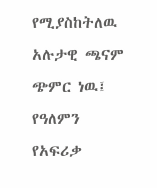የሚያስከትለዉ አሉታዊ ጫናም ጭምር ነዉ፤ የዓለምን
የአፍሪቃ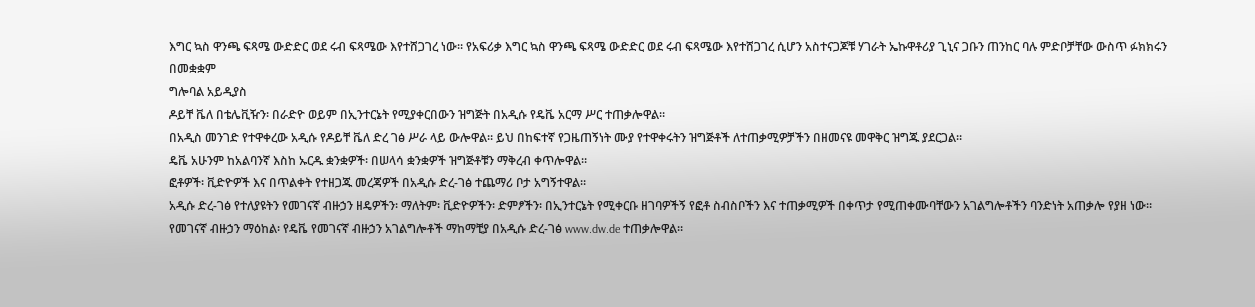እግር ኳስ ዋንጫ ፍጻሜ ውድድር ወደ ሩብ ፍጻሜው እየተሸጋገረ ነው። የአፍሪቃ እግር ኳስ ዋንጫ ፍጻሜ ውድድር ወደ ሩብ ፍጻሜው እየተሸጋገረ ሲሆን አስተናጋጆቹ ሃገራት ኤኩዋቶሪያ ጊኒና ጋቡን ጠንከር ባሉ ምድቦቻቸው ውስጥ ፉክክሩን በመቋቋም
ግሎባል አይዲያስ
ዶይቸ ቬለ በቴሌቪዥን፡ በራድዮ ወይም በኢንተርኔት የሚያቀርበውን ዝግጅት በአዲሱ የዴቬ አርማ ሥር ተጠቃሎዋል።
በአዲስ መንገድ የተዋቀረው አዲሱ የዶይቸ ቬለ ድረ ገፅ ሥራ ላይ ውሎዋል። ይህ በከፍተኛ የጋዜጠኝነት ሙያ የተዋቀሩትን ዝግጅቶች ለተጠቃሚዎቻችን በዘመናዩ መዋቅር ዝግጁ ያደርጋል።
ዴቬ አሁንም ከአልባንኛ እስከ ኡርዱ ቋንቋዎች፡ በሠላሳ ቋንቋዎች ዝግጅቶቹን ማቅረብ ቀጥሎዋል።
ፎቶዎች፡ ቪድዮዎች እና በጥልቀት የተዘጋጁ መረጃዎች በአዲሱ ድረ-ገፅ ተጨማሪ ቦታ አግኝተዋል።
አዲሱ ድረ-ገፅ የተለያዩትን የመገናኛ ብዙኃን ዘዴዎችን፡ ማለትም፡ ቪድዮዎችን፡ ድምፆችን፡ በኢንተርኔት የሚቀርቡ ዘገባዎችኝ የፎቶ ስብስቦችን እና ተጠቃሚዎች በቀጥታ የሚጠቀሙባቸውን አገልግሎቶችን ባንድነት አጠቃሎ የያዘ ነው።
የመገናኛ ብዙኃን ማዕከል፡ የዴቬ የመገናኛ ብዙኃን አገልግሎቶች ማከማቺያ በአዲሱ ድረ-ገፅ www.dw.de ተጠቃሎዋል።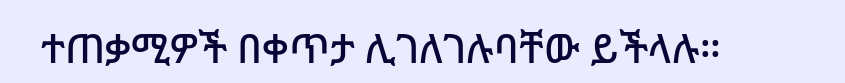ተጠቃሚዎች በቀጥታ ሊገለገሉባቸው ይችላሉ።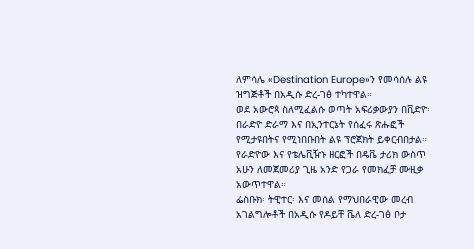ለምሳሌ «Destination Europe»ን የመሳሰሉ ልዩ ዝግጅቶች በአዲሱ ድረ-ገፅ ተካተዋል።
ወደ አውሮጳ ስለሚፈልሱ ወጣት አፍሪቃውያን በቪድዮ፡ በራድዮ ድራማ እና በኢንተርኔት የሰፈሩ ጽሑፎች የሚታዩበትና የሚነበቡበት ልዩ ፕሮጀክት ይቀርብበታል።
የራድዮው እና የቴሌቪዥኑ ዘርፎች በዴቬ ታሪክ ውስጥ አሁን ለመጀመሪያ ጊዜ አንድ የጋራ የመክፈቻ ሙዚቃ አውጥተዋል።
ፌስቡክ፡ ትዊተር፡ እና መሰል የማህበራዊው መረብ አገልግሎቶች በአዲሱ የዶይቸ ቬለ ድረ-ገፅ ቦታ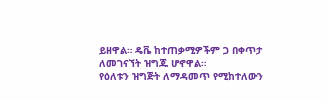ይዘዋል። ዴቬ ከተጠቃሚዎችም ጋ በቀጥታ ለመገናኘት ዝግጁ ሆኖዋል።
የዕለቱን ዝግጅት ለማዳመጥ የሚከተለውን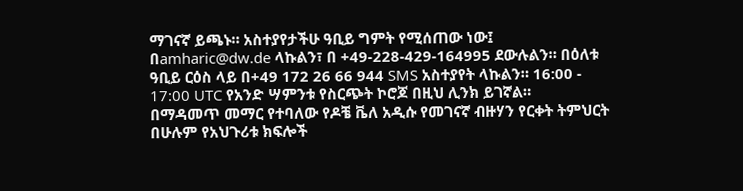ማገናኛ ይጫኑ። አስተያየታችሁ ዓቢይ ግምት የሚሰጠው ነው፤ በamharic@dw.de ላኩልን፣ በ +49-228-429-164995 ደውሉልን። በዕለቱ ዓቢይ ርዕስ ላይ በ+49 172 26 66 944 SMS አስተያየት ላኩልን። 16:00 - 17:00 UTC የአንድ ሣምንቱ የስርጭት ኮሮጆ በዚህ ሊንክ ይገኛል።
በማዳመጥ መማር የተባለው የዶቼ ቬለ አዲሱ የመገናኛ ብዙሃን የርቀት ትምህርት በሁሉም የአህጉሪቱ ክፍሎች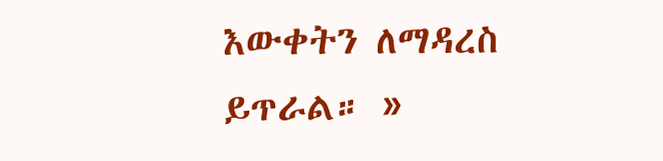እውቀትን ለማዳረስ ይጥራል። »